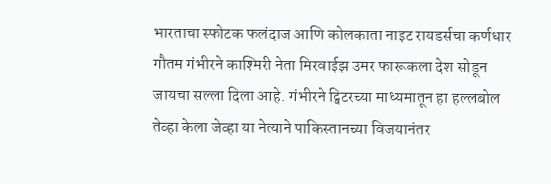भारताचा स्फोटक फलंदाज आणि कोलकाता नाइट रायडर्सचा कर्णधार गौतम गंभीरने काश्मिरी नेता मिरवाईझ उमर फारूकला देश सोडून जायचा सल्ला दिला आहे. गंभीरने ट्विटरच्या माध्यमातून हा हल्लबोल तेव्हा केला जेव्हा या नेत्याने पाकिस्तानच्या विजयानंतर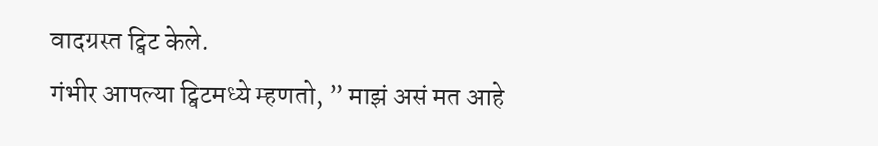वादग्रस्त ट्विट केले.
गंभीर आपल्या ट्विटमध्ये म्हणतो, ” माझं असं मत आहे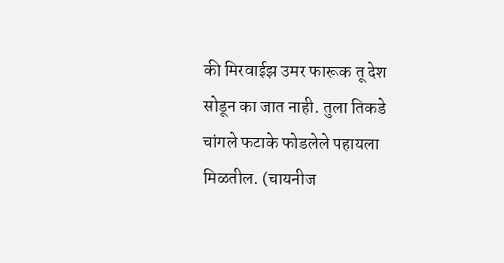की मिरवाईझ उमर फारूक तू देश सोडून का जात नाही. तुला तिकडे चांगले फटाके फोडलेले पहायला मिळतील. (चायनीज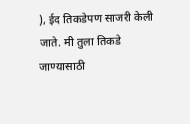), ईद तिकडेपण साजरी केली जाते. मी तुला तिकडे जाण्यासाठी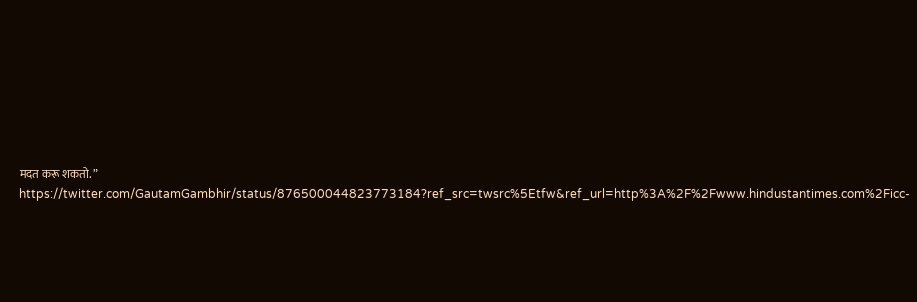मदत करू शकतो. ”
https://twitter.com/GautamGambhir/status/876500044823773184?ref_src=twsrc%5Etfw&ref_url=http%3A%2F%2Fwww.hindustantimes.com%2Ficc-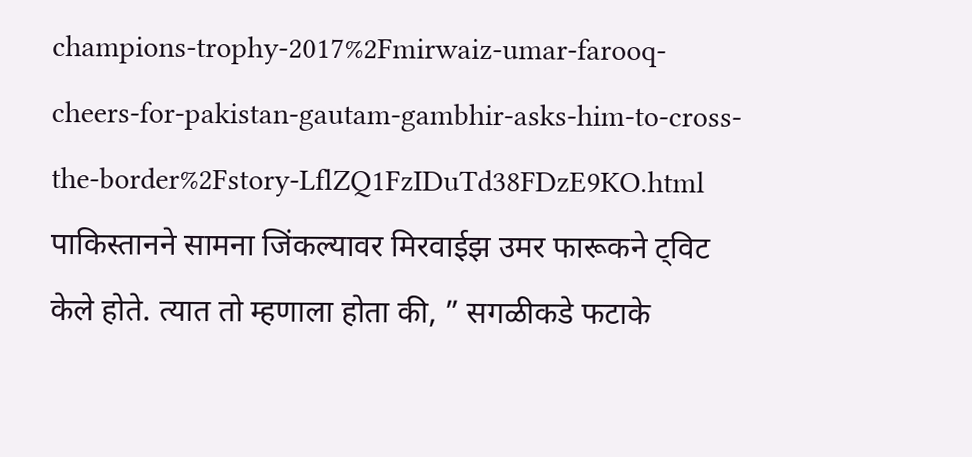champions-trophy-2017%2Fmirwaiz-umar-farooq-cheers-for-pakistan-gautam-gambhir-asks-him-to-cross-the-border%2Fstory-LflZQ1FzIDuTd38FDzE9KO.html
पाकिस्तानने सामना जिंकल्यावर मिरवाईझ उमर फारूकने ट्विट केले होते. त्यात तो म्हणाला होता की, ” सगळीकडे फटाके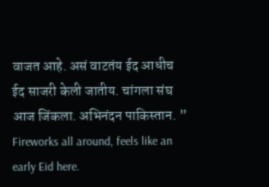वाजत आहे. असं वाटतंय ईद आधीच ईद साजरी केली जातीय. चांगला संघ आज जिंकला. अभिनंदन पाकिस्तान. ”
Fireworks all around, feels like an early Eid here.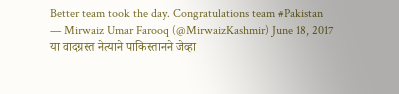Better team took the day. Congratulations team #Pakistan
— Mirwaiz Umar Farooq (@MirwaizKashmir) June 18, 2017
या वादग्रस्त नेत्याने पाकिस्तानने जेव्हा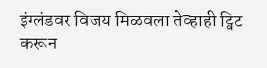इंग्लंडवर विजय मिळवला तेव्हाही ट्विट करून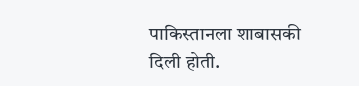पाकिस्तानला शाबासकी दिली होती.